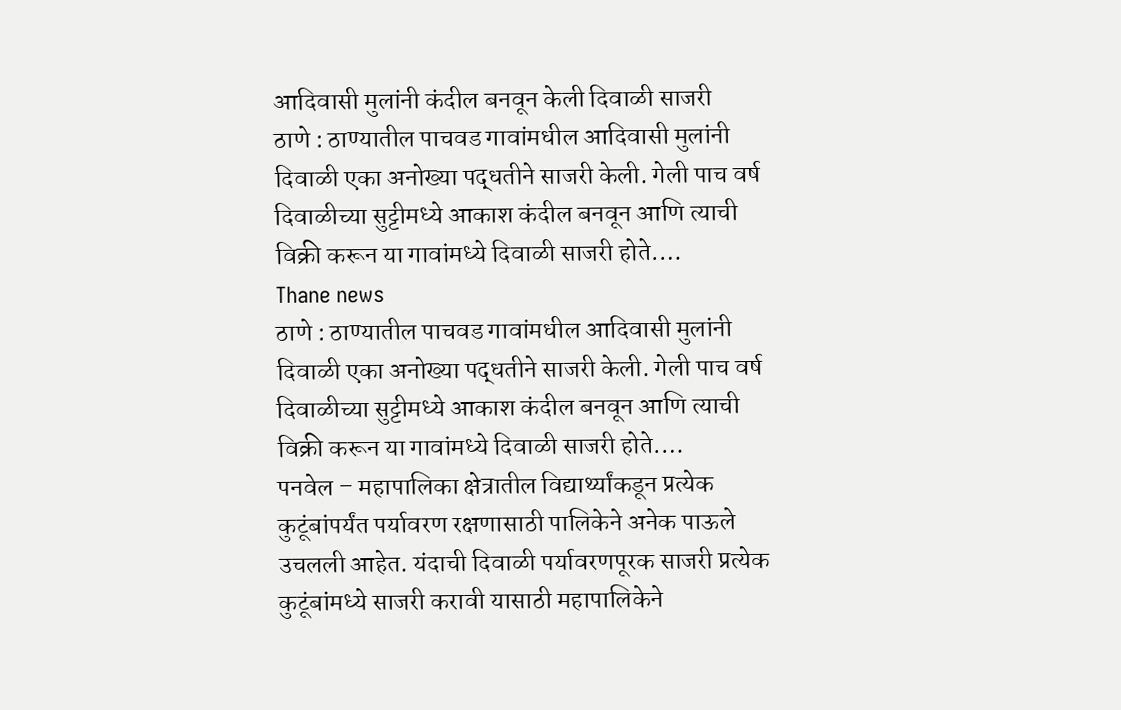आदिवासी मुलांनी कंदील बनवून केली दिवाळी साजरी
ठाणे : ठाण्यातील पाचवड गावांमधील आदिवासी मुलांनी दिवाळी एका अनोख्या पद्धतीने साजरी केली. गेली पाच वर्ष दिवाळीच्या सुट्टीमध्ये आकाश कंदील बनवून आणि त्याची विक्री करून या गावांमध्ये दिवाळी साजरी होते.…
Thane news
ठाणे : ठाण्यातील पाचवड गावांमधील आदिवासी मुलांनी दिवाळी एका अनोख्या पद्धतीने साजरी केली. गेली पाच वर्ष दिवाळीच्या सुट्टीमध्ये आकाश कंदील बनवून आणि त्याची विक्री करून या गावांमध्ये दिवाळी साजरी होते.…
पनवेल – महापालिका क्षेत्रातील विद्यार्थ्यांकडून प्रत्येक कुटूंबांपर्यंत पर्यावरण रक्षणासाठी पालिकेने अनेक पाऊले उचलली आहेत. यंदाची दिवाळी पर्यावरणपूरक साजरी प्रत्येक कुटूंबांमध्ये साजरी करावी यासाठी महापालिकेने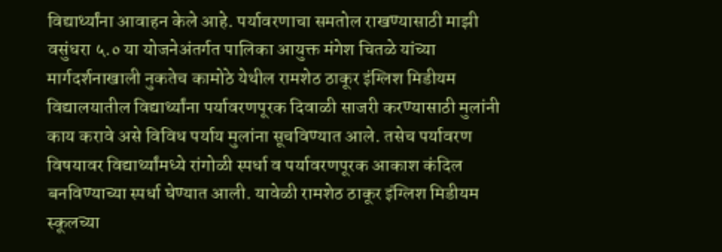विद्यार्थ्यांना आवाहन केले आहे. पर्यावरणाचा समतोल राखण्यासाठी माझी वसुंधरा ५.० या योजनेअंतर्गत पालिका आयुक्त मंगेश चितळे यांच्या मार्गदर्शनाखाली नुकतेच कामोठे येथील रामशेठ ठाकूर इंग्लिश मिडीयम विद्यालयातील विद्यार्थ्यांना पर्यावरणपूरक दिवाळी साजरी करण्यासाठी मुलांनी काय करावे असे विविध पर्याय मुलांना सूचविण्यात आले. तसेच पर्यावरण विषयावर विद्यार्थ्यांमध्ये रांगोळी स्पर्धा व पर्यावरणपूरक आकाश कंदिल बनविण्याच्या स्पर्धा घेण्यात आली. यावेळी रामशेठ ठाकूर इंग्लिश मिडीयम स्कूलच्या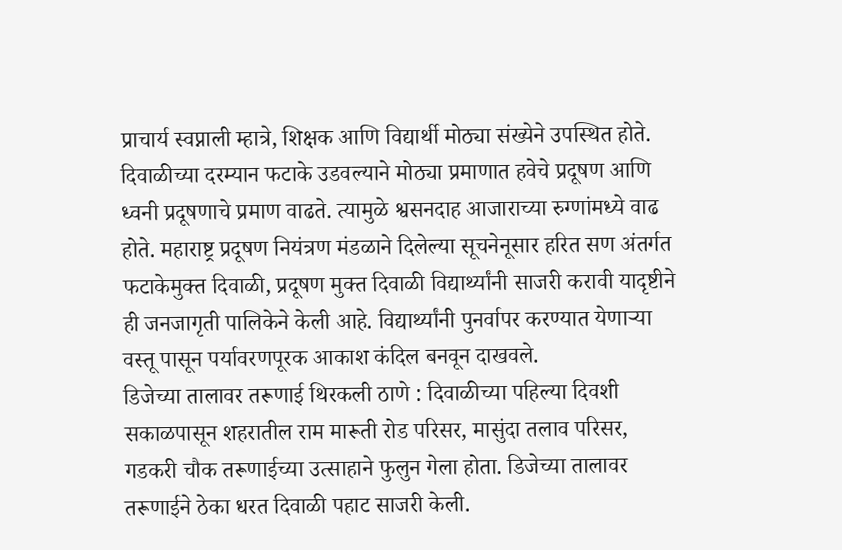प्राचार्य स्वप्नाली म्हात्रे, शिक्षक आणि विद्यार्थी मोठ्या संख्येने उपस्थित होते. दिवाळीच्या दरम्यान फटाके उडवल्याने मोठ्या प्रमाणात हवेचे प्रदूषण आणि ध्वनी प्रदूषणाचे प्रमाण वाढते. त्यामुळे श्वसनदाह आजाराच्या रुग्णांमध्ये वाढ होते. महाराष्ट्र प्रदूषण नियंत्रण मंडळाने दिलेल्या सूचनेनूसार हरित सण अंतर्गत फटाकेमुक्त दिवाळी, प्रदूषण मुक्त दिवाळी विद्यार्थ्यांनी साजरी करावी यादृष्टीने ही जनजागृती पालिकेने केली आहे. विद्यार्थ्यांनी पुनर्वापर करण्यात येणाऱ्या वस्तू पासून पर्यावरणपूरक आकाश कंदिल बनवून दाखवले.
डिजेच्या तालावर तरूणाई थिरकली ठाणे : दिवाळीच्या पहिल्या दिवशी सकाळपासून शहरातील राम मारूती रोड परिसर, मासुंदा तलाव परिसर, गडकरी चौक तरूणाईच्या उत्साहाने फुलुन गेला होता. डिजेच्या तालावर तरूणाईने ठेका धरत दिवाळी पहाट साजरी केली.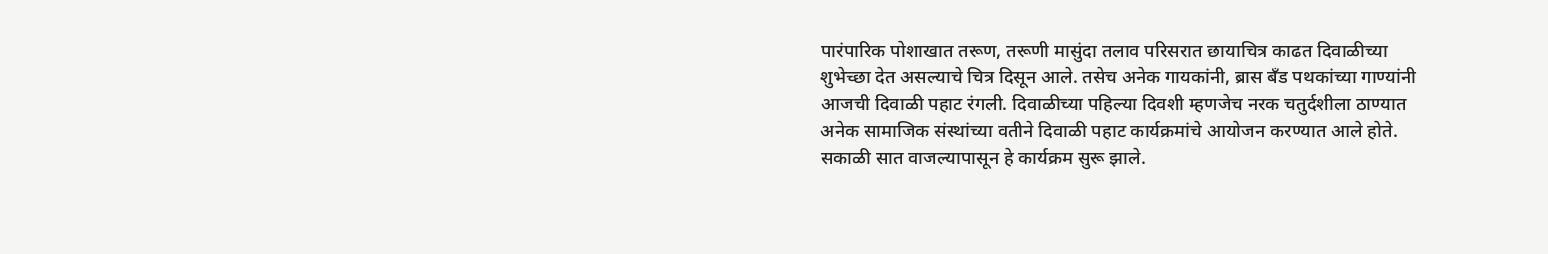पारंपारिक पोशाखात तरूण, तरूणी मासुंदा तलाव परिसरात छायाचित्र काढत दिवाळीच्या शुभेच्छा देत असल्याचे चित्र दिसून आले. तसेच अनेक गायकांनी, ब्रास बँड पथकांच्या गाण्यांनी आजची दिवाळी पहाट रंगली. दिवाळीच्या पहिल्या दिवशी म्हणजेच नरक चतुर्दशीला ठाण्यात अनेक सामाजिक संस्थांच्या वतीने दिवाळी पहाट कार्यक्रमांचे आयोजन करण्यात आले होते. सकाळी सात वाजल्यापासून हे कार्यक्रम सुरू झाले.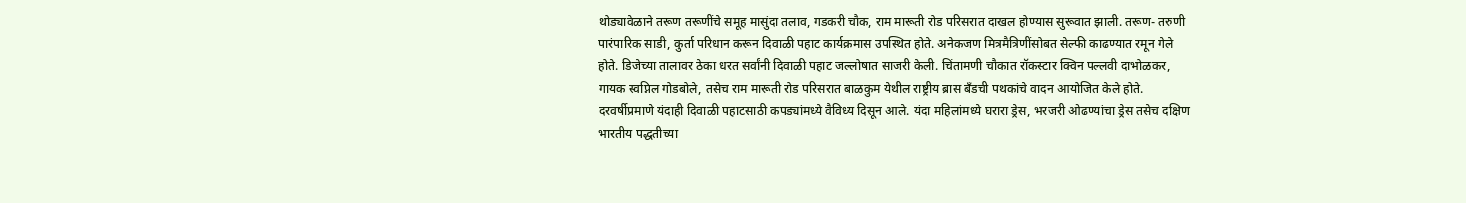थोड्यावेळाने तरूण तरूणींचे समूह मासुंदा तलाव, गडकरी चौक, राम मारूती रोड परिसरात दाखल होण्यास सुरूवात झाली. तरूण- तरुणी पारंपारिक साडी, कुर्ता परिधान करून दिवाळी पहाट कार्यक्रमास उपस्थित होते. अनेकजण मित्रमैत्रिणींसोबत सेल्फी काढण्यात रमून गेले होते. डिजेच्या तालावर ठेका धरत सर्वांनी दिवाळी पहाट जल्लोषात साजरी केली. चिंतामणी चौकात रॉकस्टार क्विन पल्लवी दाभोळकर, गायक स्वप्निल गोडबोले, तसेच राम मारूती रोड परिसरात बाळकुम येथील राष्ट्रीय ब्रास बॅंडची पथकांचे वादन आयोजित केले होते. दरवर्षीप्रमाणे यंदाही दिवाळी पहाटसाठी कपड्यांमध्ये वैविध्य दिसून आले. यंदा महिलांमध्ये घरारा ड्रेस, भरजरी ओढण्यांचा ड्रेस तसेच दक्षिण भारतीय पद्धतीच्या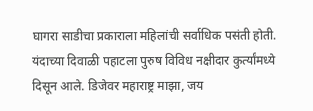घागरा साडीचा प्रकाराला महिलांची सर्वाधिक पसंती होती. यंदाच्या दिवाळी पहाटला पुरुष विविध नक्षीदार कुर्त्यांमध्ये दिसून आले. डिजेवर महाराष्ट्र माझा, जय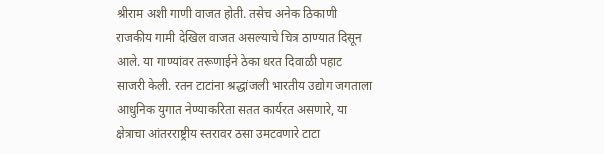श्रीराम अशी गाणी वाजत होती. तसेच अनेक ठिकाणी राजकीय गामी देखिल वाजत असल्याचे चित्र ठाण्यात दिसून आले. या गाण्यांवर तरूणाईने ठेका धरत दिवाळी पहाट साजरी केली. रतन टाटांना श्रद्धांजली भारतीय उद्योग जगताला आधुनिक युगात नेण्याकरिता सतत कार्यरत असणारे, या क्षेत्राचा आंतरराष्ट्रीय स्तरावर ठसा उमटवणारे टाटा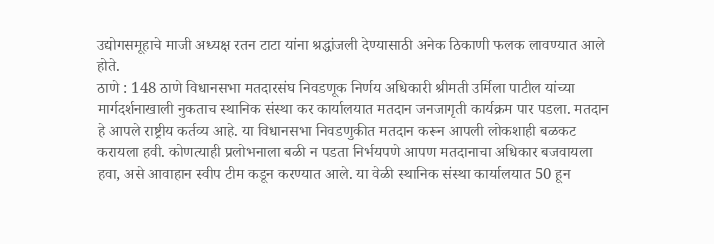उद्योगसमूहाचे माजी अध्यक्ष रतन टाटा यांना श्रद्धांजली देण्यासाठी अनेक ठिकाणी फलक लावण्यात आले होते.
ठाणे : 148 ठाणे विधानसभा मतदारसंघ निवडणूक निर्णय अधिकारी श्रीमती उर्मिला पाटील यांच्या मार्गदर्शनाखाली नुकताच स्थानिक संस्था कर कार्यालयात मतदान जनजागृती कार्यक्रम पार पडला. मतदान हे आपले राष्ट्रीय कर्तव्य आहे. या विधानसभा निवडणुकीत मतदान करून आपली लोकशाही बळकट करायला हवी. कोणत्याही प्रलोभनाला बळी न पडता निर्भयपणे आपण मतदानाचा अधिकार बजवायला हवा, असे आवाहान स्वीप टीम कडून करण्यात आले. या वेळी स्थानिक संस्था कार्यालयात 50 हून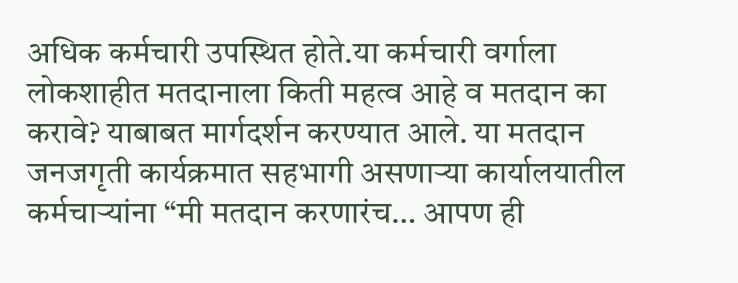अधिक कर्मचारी उपस्थित होते.या कर्मचारी वर्गाला लोकशाहीत मतदानाला किती महत्व आहे व मतदान का करावे? याबाबत मार्गदर्शन करण्यात आले. या मतदान जनजगृती कार्यक्रमात सहभागी असणाऱ्या कार्यालयातील कर्मचाऱ्यांना “मी मतदान करणारंच… आपण ही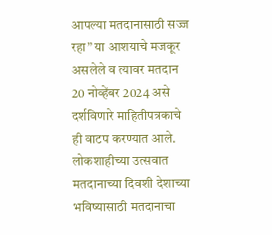आपल्या मतदानासाठी सज्ज रहा” या आशयाचे मजकूर असलेले व त्यावर मतदान 20 नोव्हेंबर 2024 असे दर्शविणारे माहितीपत्रकाचे ही वाटप करण्यात आले. लोकशाहीच्या उत्सवात मतदानाच्या दिवशी देशाच्या भविष्यासाठी मतदानाचा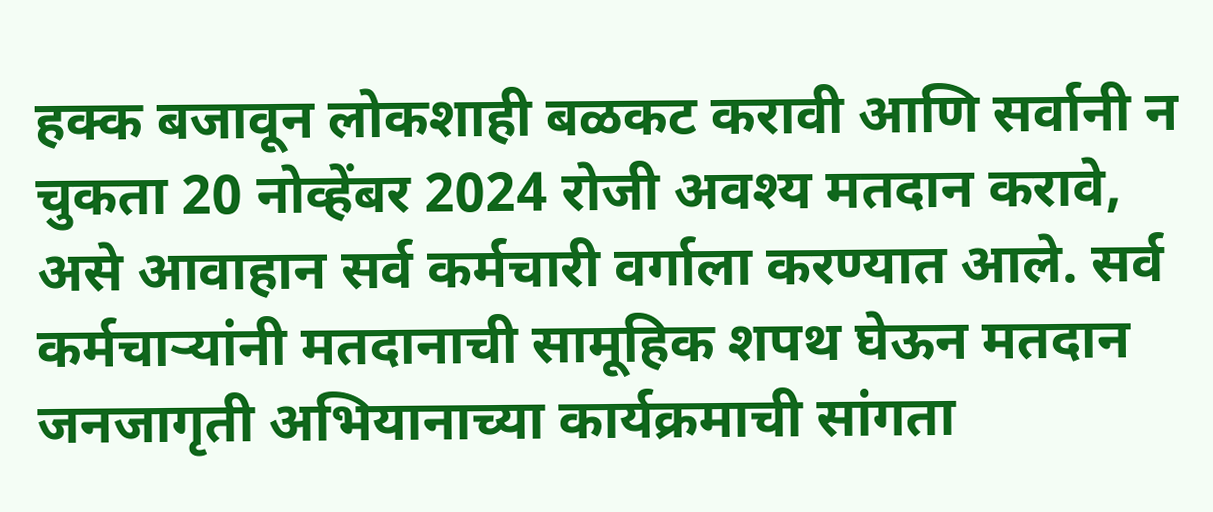हक्क बजावून लोकशाही बळकट करावी आणि सर्वानी न चुकता 20 नोव्हेंबर 2024 रोजी अवश्य मतदान करावे, असे आवाहान सर्व कर्मचारी वर्गाला करण्यात आले. सर्व कर्मचाऱ्यांनी मतदानाची सामूहिक शपथ घेऊन मतदान जनजागृती अभियानाच्या कार्यक्रमाची सांगता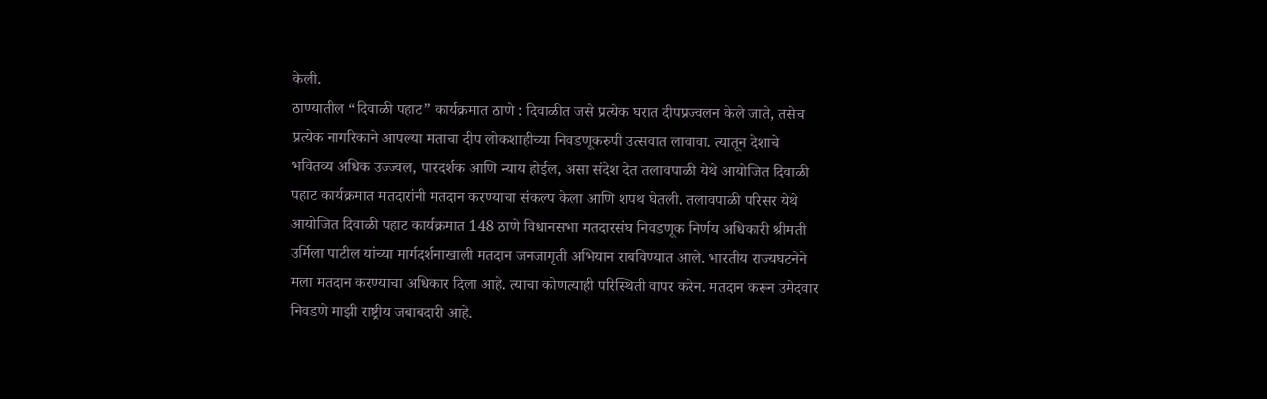केली.
ठाण्यातील “दिवाळी पहाट” कार्यक्रमात ठाणे : दिवाळीत जसे प्रत्येक घरात दीपप्रज्वलन केले जाते, तसेच प्रत्येक नागरिकाने आपल्या मताचा दीप लोकशाहीच्या निवडणूकरुपी उत्सवात लावावा. त्यातून देशाचे भवितव्य अधिक उज्ज्वल, पारदर्शक आणि न्याय होईल, असा संदेश देत तलावपाळी येथे आयोजित दिवाळी पहाट कार्यक्रमात मतदारांनी मतदान करण्याचा संकल्प केला आणि शपथ घेतली. तलावपाळी परिसर येथे आयोजित दिवाळी पहाट कार्यक्रमात 148 ठाणे विधानसभा मतदारसंघ निवडणूक निर्णय अधिकारी श्रीमती उर्मिला पाटील यांच्या मार्गदर्शनाखाली मतदान जनजागृती अभियान राबविण्यात आले. भारतीय राज्यघटनेने मला मतदान करण्याचा अधिकार दिला आहे. त्याचा कोणत्याही परिस्थिती वापर करेन. मतदान करून उमेदवार निवडणे माझी राष्ट्रीय जबाबदारी आहे.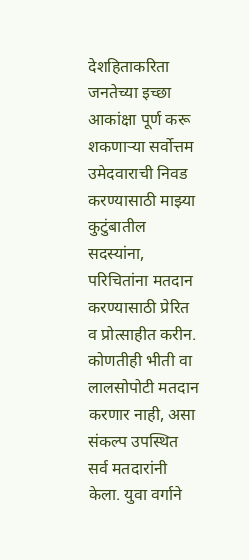देशहिताकरिता जनतेच्या इच्छा आकांक्षा पूर्ण करू शकणाऱ्या सर्वोत्तम उमेदवाराची निवड करण्यासाठी माझ्या कुटुंबातील सदस्यांना, परिचितांना मतदान करण्यासाठी प्रेरित व प्रोत्साहीत करीन. कोणतीही भीती वा लालसोपोटी मतदान करणार नाही, असा संकल्प उपस्थित सर्व मतदारांनी केला. युवा वर्गाने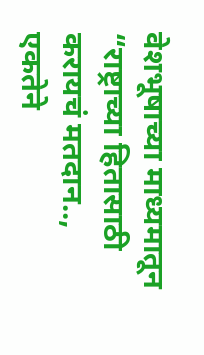वेशभूषाच्या माध्यमातून “राष्ट्राच्या हितासाठी करायचं मतदान.., एकतेने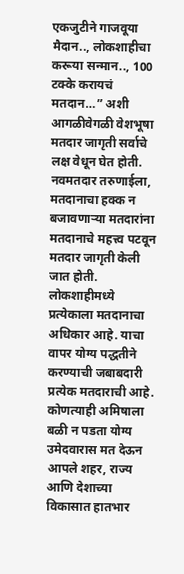एकजुटीने गाजवूया मैदान.., लोकशाहीचा करूया सन्मान.., 100 टक्के करायचं मतदान…” अशी आगळीवेगळी वेशभूषा मतदार जागृती सर्वाचे लक्ष वेधून घेत होती. नवमतदार तरुणाईला, मतदानाचा हक्क न बजावणाऱ्या मतदारांना मतदानाचे महत्त्व पटवून मतदार जागृती केली जात होती. लोकशाहीमध्ये प्रत्येकाला मतदानाचा अधिकार आहे. याचा वापर योग्य पद्धतीने करण्याची जबाबदारी प्रत्येक मतदाराची आहे. कोणत्याही अमिषाला बळी न पडता योग्य उमेदवारास मत देऊन आपले शहर, राज्य आणि देशाच्या विकासात हातभार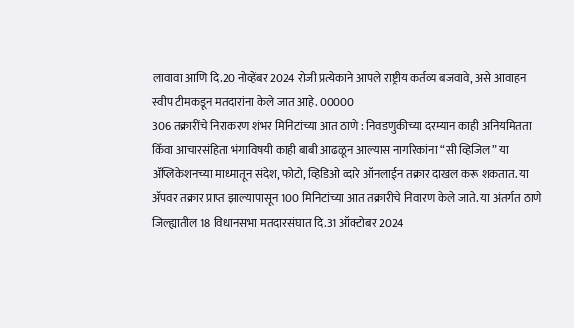लावावा आणि दि.20 नोव्हेंबर 2024 रोजी प्रत्येकाने आपले राष्ट्रीय कर्तव्य बजवावे, असे आवाहन स्वीप टीमकडून मतदारांना केले जात आहे. 00000
306 तक्रारींचे निराकरण शंभर मिनिटांच्या आत ठाणे : निवडणुकीच्या दरम्यान काही अनियमितता किँवा आचारसंहिता भंगाविषयी काही बाबी आढळून आल्यास नागरिकांना “सी व्हिजिल” या ॲप्लिकेशनच्या माध्मातून संदेश, फोटो, व्हिडिओ व्दारे ऑनलाईन तक्रार दाखल करू शकतात. या ॲपवर तक्रार प्राप्त झाल्यापासून 100 मिनिटांच्या आत तक्रारीचे निवारण केले जाते. या अंतर्गत ठाणे जिल्ह्यातील 18 विधानसभा मतदारसंघात दि.31 ऑक्टोबर 2024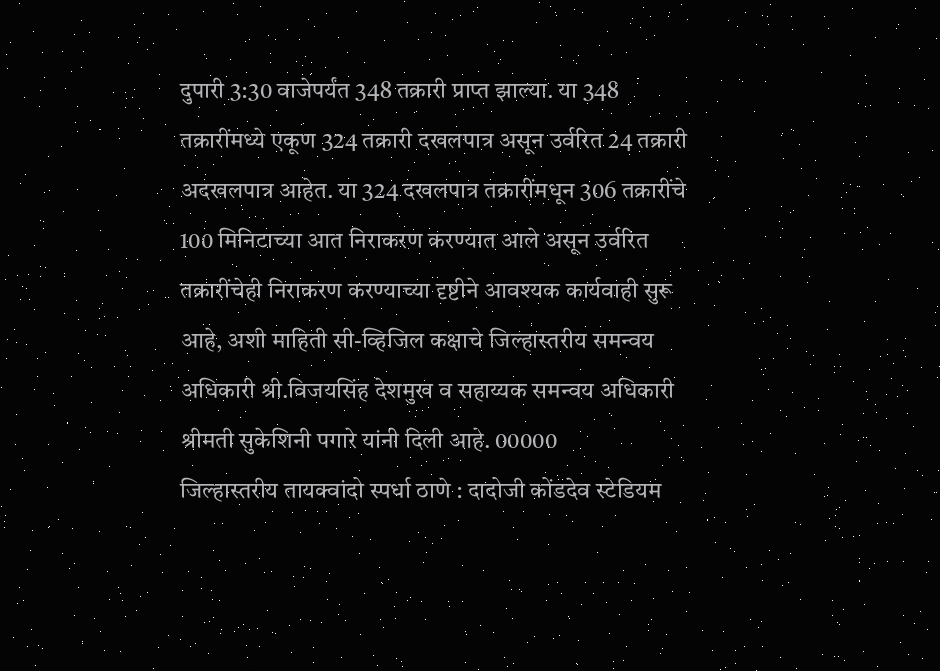दुपारी 3:30 वाजेपर्यंत 348 तक्रारी प्राप्त झाल्या. या 348 तक्रारींमध्ये एकूण 324 तक्रारी दखलपात्र असून उर्वरित 24 तक्रारी अदखलपात्र आहेत. या 324 दखलपात्र तक्रारींमधून 306 तक्रारींचे 100 मिनिटाच्या आत निराकरण करण्यात आले असून उर्वरित तक्रारींचेही निराकरण करण्याच्या दृष्टीने आवश्यक कार्यवाही सुरू आहे, अशी माहिती सी-व्हिजिल कक्षाचे जिल्हास्तरीय समन्वय अधिकारी श्री.विजयसिंह देशमुख व सहाय्यक समन्वय अधिकारी श्रीमती सुकेशिनी पगारे यांनी दिली आहे. 00000
जिल्हास्तरीय तायक्वांदो स्पर्धा ठाणे : दादोजी कोंडदेव स्टेडियम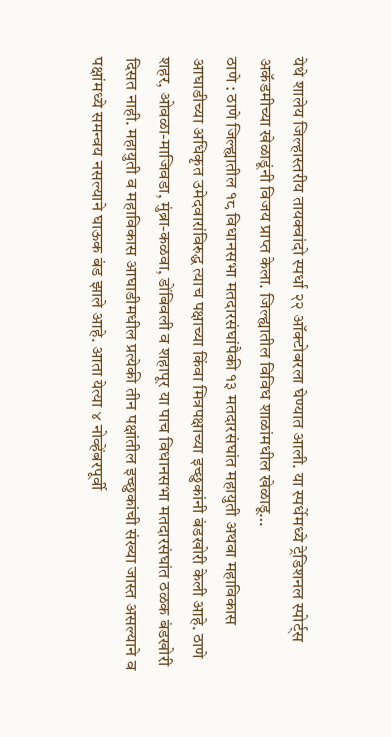येथे शालेय जिल्हास्तरीय तायक्वांदो स्पर्धा २२ ऑक्टोबरला घेण्यात आली. या स्पर्धेमध्ये ट्रेडिशनल स्पोर्ट्स अकॅडमीच्या खेळाडूंनी विजय प्राप्त केला. जिल्ह्यातील विविध शाळांमधील खेळाडू…
ठाणे : ठाणे जिल्ह्यातील १८ विधानसभा मतदारसंघांपैकी १३ मतदारसंघांत महायुती अथवा महाविकास आघाडीच्या अधिकृत उमेदवारांविरुद्ध त्याच पक्षाच्या किंवा मित्रपक्षाच्या इच्छुकांनी बंडखोरी केली आहे. ठाणे शहर, ओवळा-माजिवडा, मुंब्रा-कळवा, डोंबिवली व शहापूर या पाच विधानसभा मतदारसंघांत ठळक बंडखोरी दिसत नाही. महायुती व महाविकास आघाडीमधील प्रत्येकी तीन पक्षांतील इच्छुकांची संख्या जास्त असल्याने व पक्षांमध्ये समन्वय नसल्याने घाऊक बंड झाले आहे. आता येत्या ४ नोव्हेंबरपूर्वी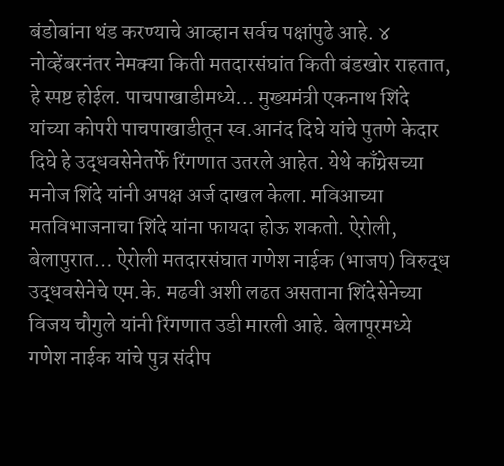बंडोबांना थंड करण्याचे आव्हान सर्वच पक्षांपुढे आहे. ४ नोव्हेंबरनंतर नेमक्या किती मतदारसंघांत किती बंडखोर राहतात, हे स्पष्ट होईल. पाचपाखाडीमध्ये… मुख्यमंत्री एकनाथ शिंदे यांच्या कोपरी पाचपाखाडीतून स्व.आनंद दिघे यांचे पुतणे केदार दिघे हे उद्धवसेनेतर्फे रिंगणात उतरले आहेत. येथे काँग्रेसच्या मनोज शिंदे यांनी अपक्ष अर्ज दाखल केला. मविआच्या मतविभाजनाचा शिंदे यांना फायदा होऊ शकतो. ऐरोली, बेलापुरात… ऐरोली मतदारसंघात गणेश नाईक (भाजप) विरुद्ध उद्धवसेनेचे एम.के. मढवी अशी लढत असताना शिंदेसेनेच्या विजय चौगुले यांनी रिंगणात उडी मारली आहे. बेलापूरमध्ये गणेश नाईक यांचे पुत्र संदीप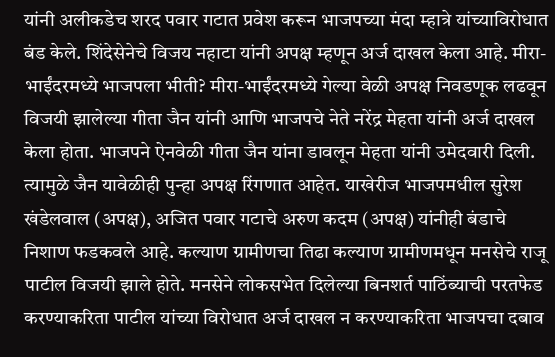यांनी अलीकडेच शरद पवार गटात प्रवेश करून भाजपच्या मंदा म्हात्रे यांच्याविरोधात बंड केले. शिंदेसेनेचे विजय नहाटा यांनी अपक्ष म्हणून अर्ज दाखल केला आहे. मीरा-भाईंदरमध्ये भाजपला भीती? मीरा-भाईंदरमध्ये गेल्या वेळी अपक्ष निवडणूक लढवून विजयी झालेल्या गीता जैन यांनी आणि भाजपचे नेते नरेंद्र मेहता यांनी अर्ज दाखल केला होता. भाजपने ऐनवेळी गीता जैन यांना डावलून मेहता यांनी उमेदवारी दिली. त्यामुळे जैन यावेळीही पुन्हा अपक्ष रिंगणात आहेत. याखेरीज भाजपमधील सुरेश खंडेलवाल (अपक्ष), अजित पवार गटाचे अरुण कदम (अपक्ष) यांनीही बंडाचे निशाण फडकवले आहे. कल्याण ग्रामीणचा तिढा कल्याण ग्रामीणमधून मनसेचे राजू पाटील विजयी झाले होते. मनसेने लोकसभेत दिलेल्या बिनशर्त पाठिंब्याची परतफेड करण्याकरिता पाटील यांच्या विरोधात अर्ज दाखल न करण्याकरिता भाजपचा दबाव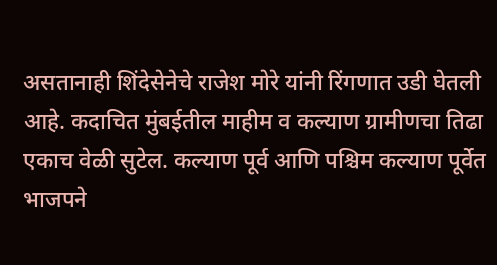असतानाही शिंदेसेनेचे राजेश मोरे यांनी रिंगणात उडी घेतली आहे. कदाचित मुंबईतील माहीम व कल्याण ग्रामीणचा तिढा एकाच वेळी सुटेल. कल्याण पूर्व आणि पश्चिम कल्याण पूर्वेत भाजपने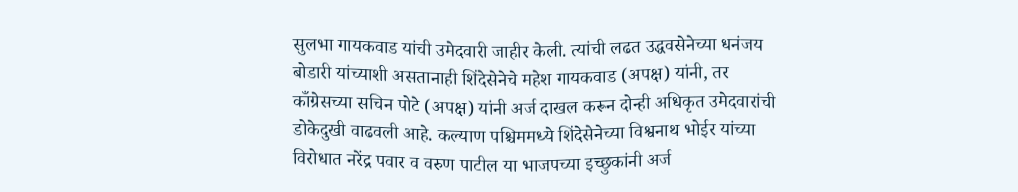सुलभा गायकवाड यांची उमेदवारी जाहीर केली. त्यांची लढत उद्धवसेनेच्या धनंजय बोडारी यांच्याशी असतानाही शिंदेसेनेचे महेश गायकवाड (अपक्ष) यांनी, तर काँग्रेसच्या सचिन पोटे (अपक्ष) यांनी अर्ज दाखल करून दोन्ही अधिकृत उमेदवारांची डोकेदुखी वाढवली आहे. कल्याण पश्चिममध्ये शिंदेसेनेच्या विश्वनाथ भोईर यांच्या विरोधात नरेंद्र पवार व वरुण पाटील या भाजपच्या इच्छुकांनी अर्ज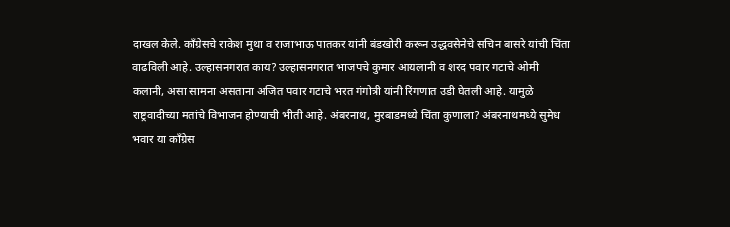दाखल केले. काँग्रेसचे राकेश मुथा व राजाभाऊ पातकर यांनी बंडखोरी करून उद्धवसेनेचे सचिन बासरे यांची चिंता वाढविली आहे. उल्हासनगरात काय? उल्हासनगरात भाजपचे कुमार आयलानी व शरद पवार गटाचे ओमी कलानी, असा सामना असताना अजित पवार गटाचे भरत गंगोत्री यांनी रिंगणात उडी घेतली आहे. यामुळे राष्ट्रवादीच्या मतांचे विभाजन होण्याची भीती आहे. अंबरनाथ, मुरबाडमध्ये चिंता कुणाला? अंबरनाथमध्ये सुमेध भवार या काँग्रेस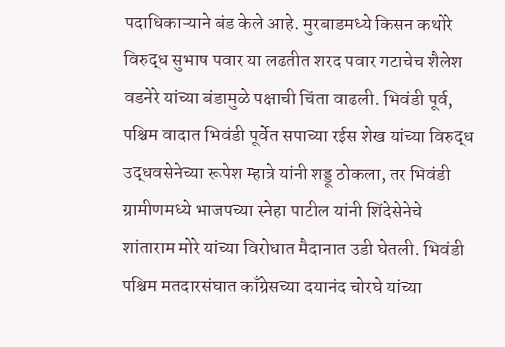पदाधिकाऱ्याने बंड केले आहे. मुरबाडमध्ये किसन कथोरे विरुद्ध सुभाष पवार या लढतीत शरद पवार गटाचेच शैलेश वडनेरे यांच्या बंडामुळे पक्षाची चिंता वाढली. भिवंडी पूर्व, पश्चिम वादात भिवंडी पूर्वेत सपाच्या रईस शेख यांच्या विरुद्ध उद्धवसेनेच्या रूपेश म्हात्रे यांनी शड्डू ठोकला, तर भिवंडी ग्रामीणमध्ये भाजपच्या स्नेहा पाटील यांनी शिंदेसेनेचे शांताराम मोरे यांच्या विरोधात मैदानात उडी घेतली. भिवंडी पश्चिम मतदारसंघात काँग्रेसच्या दयानंद चोरघे यांच्या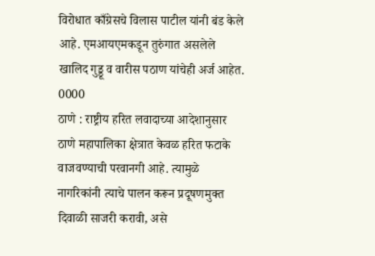विरोधात काँग्रेसचे विलास पाटील यांनी बंड केले आहे. एमआयएमकडून तुरुंगात असलेले खालिद गुड्डू व वारीस पठाण यांचेही अर्ज आहेत. 0000
ठाणे : राष्ट्रीय हरित लवादाच्या आदेशानुसार ठाणे महापालिका क्षेत्रात केवळ हरित फटाके वाजवण्याची परवानगी आहे. त्यामुळे नागरिकांनी त्याचे पालन करून प्रदूषणमुक्त दिवाळी साजरी करावी, असे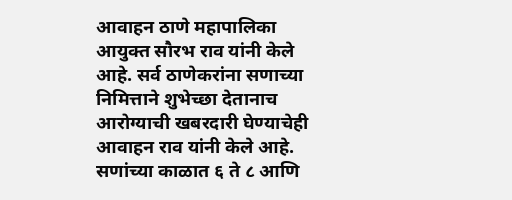आवाहन ठाणे महापालिका आयुक्त सौरभ राव यांनी केले आहे. सर्व ठाणेकरांना सणाच्या निमित्ताने शुभेच्छा देतानाच आरोग्याची खबरदारी घेण्याचेही आवाहन राव यांनी केले आहे. सणांच्या काळात ६ ते ८ आणि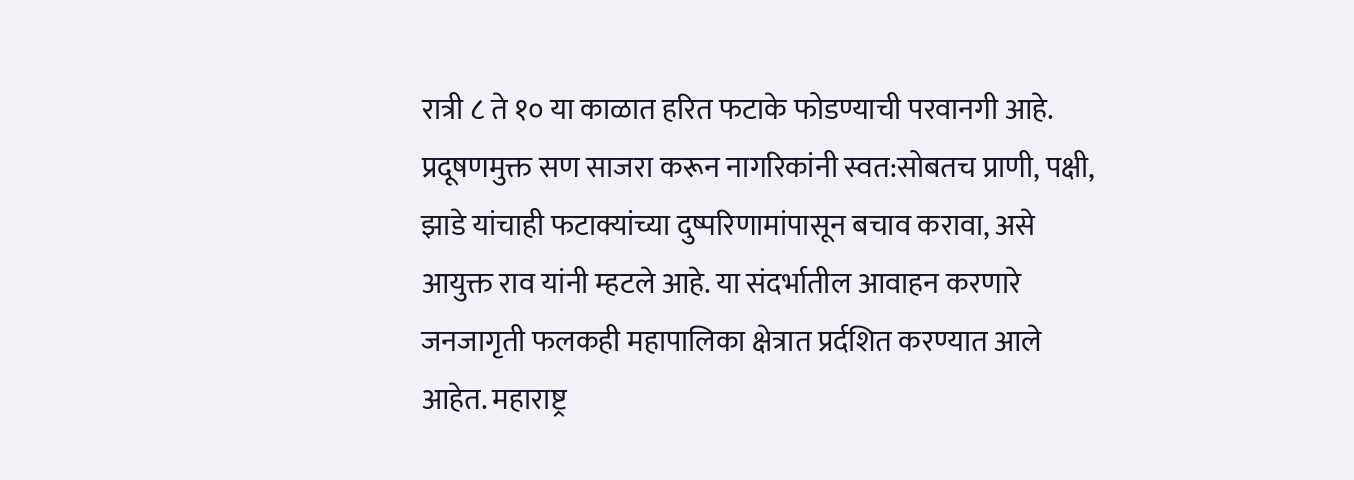रात्री ८ ते १० या काळात हरित फटाके फोडण्याची परवानगी आहे. प्रदूषणमुक्त सण साजरा करून नागरिकांनी स्वत:सोबतच प्राणी, पक्षी, झाडे यांचाही फटाक्यांच्या दुष्परिणामांपासून बचाव करावा, असे आयुक्त राव यांनी म्हटले आहे. या संदर्भातील आवाहन करणारे जनजागृती फलकही महापालिका क्षेत्रात प्रर्दशित करण्यात आले आहेत. महाराष्ट्र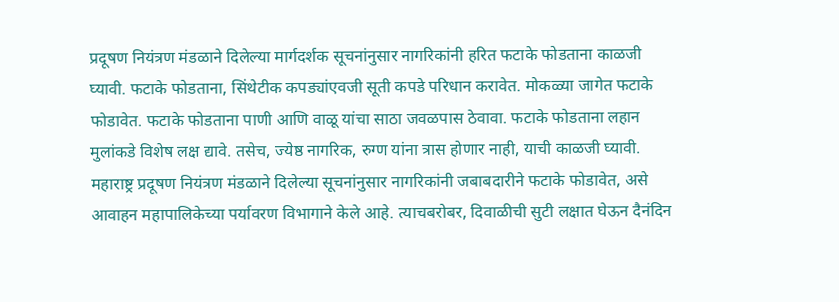प्रदूषण नियंत्रण मंडळाने दिलेल्या मार्गदर्शक सूचनांनुसार नागरिकांनी हरित फटाके फोडताना काळजी घ्यावी. फटाके फोडताना, सिंथेटीक कपड्यांएवजी सूती कपडे परिधान करावेत. मोकळ्या जागेत फटाके फोडावेत. फटाके फोडताना पाणी आणि वाळू यांचा साठा जवळपास ठेवावा. फटाके फोडताना लहान मुलांकडे विशेष लक्ष द्यावे. तसेच, ज्येष्ठ नागरिक, रुग्ण यांना त्रास होणार नाही, याची काळजी घ्यावी. महाराष्ट्र प्रदूषण नियंत्रण मंडळाने दिलेल्या सूचनांनुसार नागरिकांनी जबाबदारीने फटाके फोडावेत, असे आवाहन महापालिकेच्या पर्यावरण विभागाने केले आहे. त्याचबरोबर, दिवाळीची सुटी लक्षात घेऊन दैनंदिन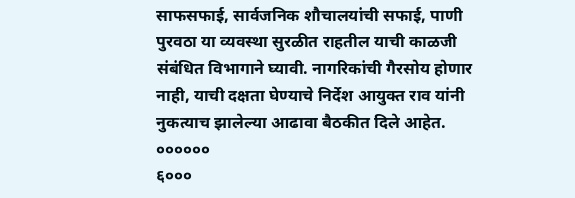साफसफाई, सार्वजनिक शौचालयांची सफाई, पाणी पुरवठा या व्यवस्था सुरळीत राहतील याची काळजी संबंधित विभागाने घ्यावी. नागरिकांची गैरसोय होणार नाही, याची दक्षता घेण्याचे निर्देश आयुक्त राव यांनी नुकत्याच झालेल्या आढावा बैठकीत दिले आहेत. ००००००
६०००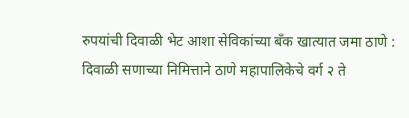रुपयांची दिवाळी भेट आशा सेविकांच्या बॅंक खात्यात जमा ठाणे : दिवाळी सणाच्या निमित्ताने ठाणे महापालिकेचे वर्ग २ ते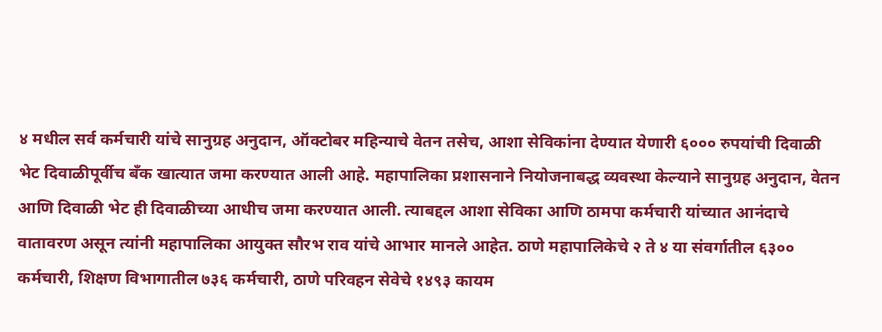४ मधील सर्व कर्मचारी यांचे सानुग्रह अनुदान, ऑक्टोबर महिन्याचे वेतन तसेच, आशा सेविकांना देण्यात येणारी ६००० रुपयांची दिवाळी भेट दिवाळीपूर्वीच बॅंक खात्यात जमा करण्यात आली आहे. महापालिका प्रशासनाने नियोजनाबद्ध व्यवस्था केल्याने सानुग्रह अनुदान, वेतन आणि दिवाळी भेट ही दिवाळीच्या आधीच जमा करण्यात आली. त्याबद्दल आशा सेविका आणि ठामपा कर्मचारी यांच्यात आनंदाचे वातावरण असून त्यांनी महापालिका आयुक्त सौरभ राव यांचे आभार मानले आहेत. ठाणे महापालिकेचे २ ते ४ या संवर्गातील ६३०० कर्मचारी, शिक्षण विभागातील ७३६ कर्मचारी, ठाणे परिवहन सेवेचे १४९३ कायम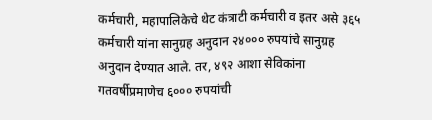कर्मचारी, महापालिकेचे थेट कंत्राटी कर्मचारी व इतर असे ३६५ कर्मचारी यांना सानुग्रह अनुदान २४००० रुपयांचे सानुग्रह अनुदान देण्यात आले. तर, ४९२ आशा सेविकांना गतवर्षीप्रमाणेच ६००० रुपयांची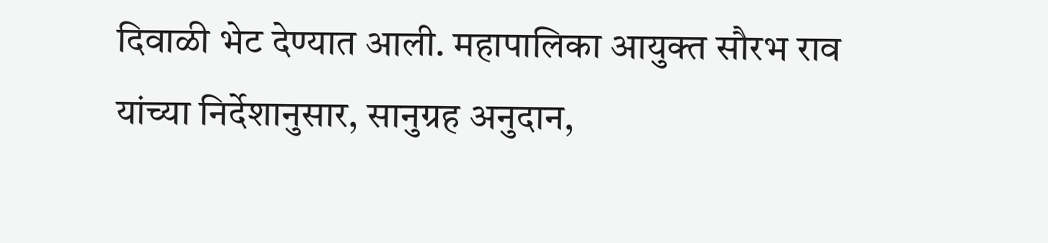दिवाळी भेट देण्यात आली. महापालिका आयुक्त सौरभ राव यांच्या निर्देशानुसार, सानुग्रह अनुदान,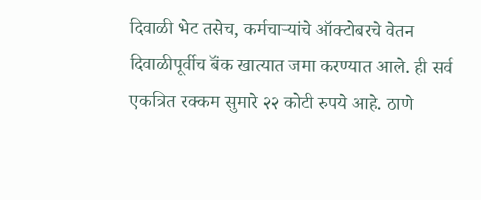दिवाळी भेट तसेच, कर्मचाऱ्यांचे ऑक्टोबरचे वेतन दिवाळीपूर्वीच बॅंक खात्यात जमा करण्यात आले. ही सर्व एकत्रित रक्कम सुमारे २२ कोटी रुपये आहे. ठाणे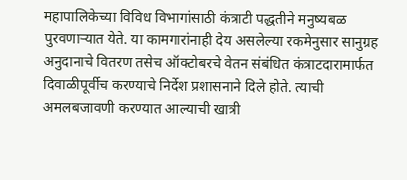महापालिकेच्या विविध विभागांसाठी कंत्राटी पद्धतीने मनुष्यबळ पुरवणाऱ्यात येते. या कामगारांनाही देय असलेल्या रकमेनुसार सानुग्रह अनुदानाचे वितरण तसेच ऑक्टोबरचे वेतन संबंधित कंत्राटदारामार्फत दिवाळीपूर्वीच करण्याचे निर्देश प्रशासनाने दिले होते. त्याची अमलबजावणी करण्यात आल्याची खात्री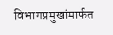विभागप्रमुखांमार्फत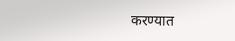करण्यात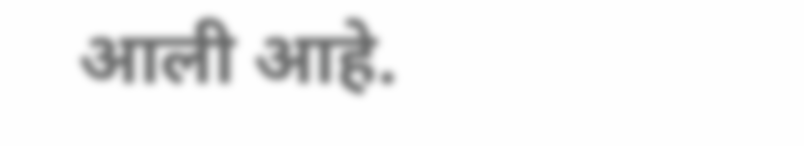आली आहे.